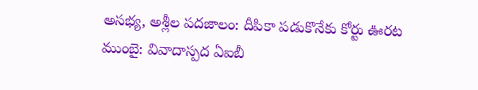అసభ్య, అశ్లీల పదజాలం: దీపికా పడుకొనేకు కోర్టు ఊరట
ముంబై: వివాదాస్పద ఏఐబీ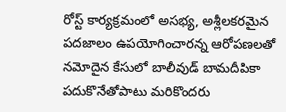రోస్ట్ కార్యక్రమంలో అసభ్య, అశ్లీలకరమైన పదజాలం ఉపయోగించారన్న ఆరోపణలతో నమోదైన కేసులో బాలీవుడ్ బామదీపికా పదుకొనేతోపాటు మరికొందరు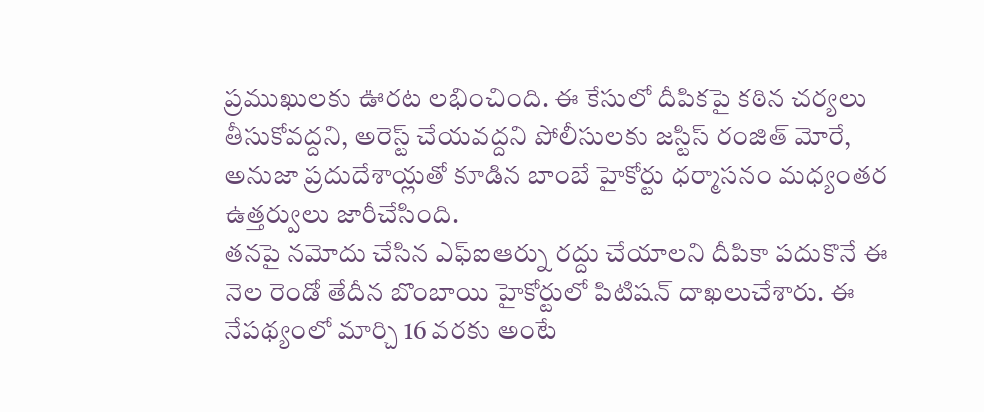ప్రముఖులకు ఊరట లభించింది. ఈ కేసులో దీపికపై కఠిన చర్యలు తీసుకోవద్దని, అరెస్ట్ చేయవద్దని పోలీసులకు జస్టిస్ రంజిత్ మోరే, అనుజా ప్రదుదేశాయ్లతో కూడిన బాంబే హైకోర్టు ధర్మాసనం మధ్యంతర ఉత్తర్వులు జారీచేసింది.
తనపై నమోదు చేసిన ఎఫ్ఐఆర్ను రద్దు చేయాలని దీపికా పదుకొనే ఈ నెల రెండో తేదీన బొంబాయి హైకోర్టులో పిటిషన్ దాఖలుచేశారు. ఈ నేపథ్యంలో మార్చి 16 వరకు అంటే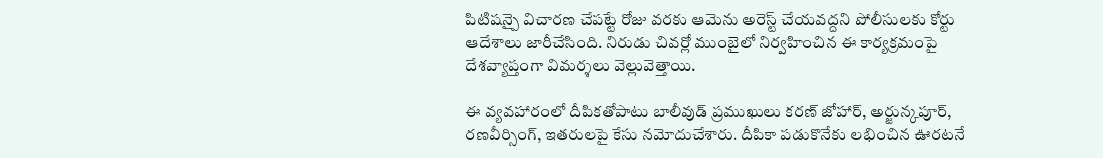పిటిషన్పై విచారణ చేపట్టే రోజు వరకు ఆమెను అరెస్ట్ చేయవద్దని పోలీసులకు కోర్టు ఆదేశాలు జారీచేసింది. నిరుడు చివర్లో ముంబైలో నిర్వహించిన ఈ కార్యక్రమంపై దేశవ్యాప్తంగా విమర్శలు వెల్లువెత్తాయి.

ఈ వ్యవహారంలో దీపికతోపాటు బాలీవుడ్ ప్రముఖులు కరణ్ జోహార్, అర్జున్కపూర్, రణవీర్సింగ్, ఇతరులపై కేసు నమోదుచేశారు. దీపికా పడుకొనేకు లభించిన ఊరటనే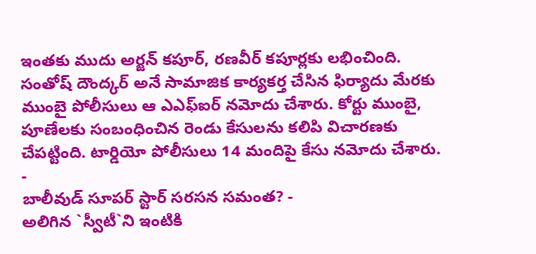ఇంతకు ముదు అర్జన్ కపూర్, రణవీర్ కపూర్లకు లభించింది.
సంతోష్ దౌంద్కర్ అనే సామాజిక కార్యకర్త చేసిన ఫిర్యాదు మేరకు ముంబై పోలీసులు ఆ ఎఎఫ్ఐర్ నమోదు చేశారు. కోర్టు ముంబై, పూణేలకు సంబంధించిన రెండు కేసులను కలిపి విచారణకు చేపట్టింది. టార్డియో పోలీసులు 14 మందిపై కేసు నమోదు చేశారు.
-
బాలీవుడ్ సూపర్ స్టార్ సరసన సమంత? -
అలిగిన `స్వీటీ`ని ఇంటికి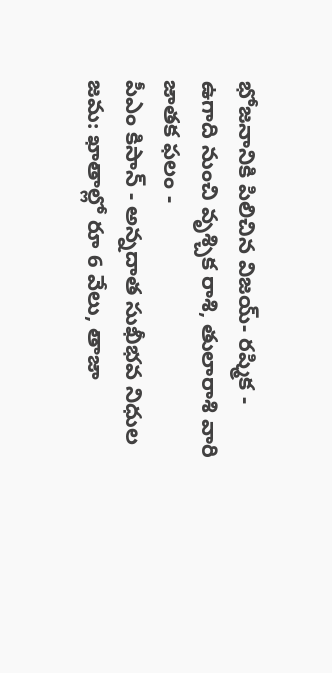భోజనానికి పిలిచిన విజయ్- రష్మిక -
ఉగాది నుంచి వృశ్చిక రాశి, తులారాశి వారి జాతక ఫలం -
పీఎం కిసాన్ - అన్నదాత సుఖీభవ నిధుల జమ: ఖాతాల్లో రూ 6 వేలు, తాజా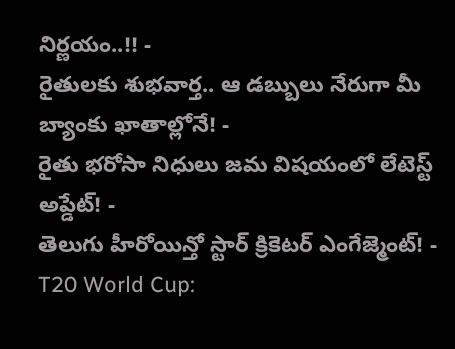నిర్ణయం..!! -
రైతులకు శుభవార్త.. ఆ డబ్బులు నేరుగా మీ బ్యాంకు ఖాతాల్లోనే! -
రైతు భరోసా నిధులు జమ విషయంలో లేటెస్ట్ అప్డేట్! -
తెలుగు హీరోయిన్తో స్టార్ క్రికెటర్ ఎంగేజ్మెంట్! -
T20 World Cup: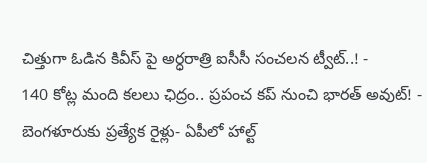చిత్తుగా ఓడిన కివీస్ పై అర్ధరాత్రి ఐసీసీ సంచలన ట్వీట్..! -
140 కోట్ల మంది కలలు ఛిద్రం.. ప్రపంచ కప్ నుంచి భారత్ అవుట్! -
బెంగళూరుకు ప్రత్యేక రైళ్లు- ఏపీలో హాల్ట్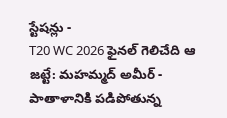స్టేషన్లు -
T20 WC 2026 ఫైనల్ గెలిచేది ఆ జట్టే: మహమ్మద్ అమీర్ -
పాతాళానికి పడిపోతున్న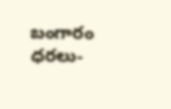బంగారం ధరలు-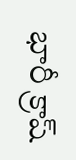భారీ క్రాష్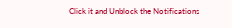Click it and Unblock the Notifications